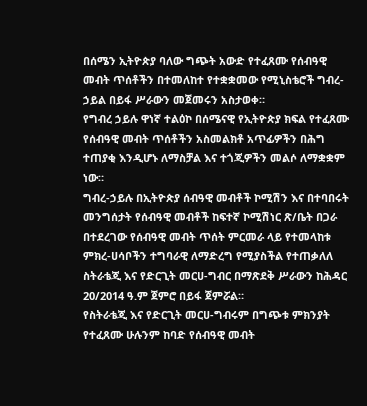በሰሜን ኢትዮጵያ ባለው ግጭት አውድ የተፈጸሙ የሰብዓዊ መብት ጥሰቶችን በተመለከተ የተቋቋመው የሚኒስቴሮች ግብረ-ኃይል በይፋ ሥራውን መጀመሩን አስታወቀ።
የግብረ ኃይሉ ዋነኛ ተልዕኮ በሰሜናዊ የኢትዮጵያ ክፍል የተፈጸሙ የሰብዓዊ መብት ጥሰቶችን አስመልክቶ አጥፊዎችን በሕግ ተጠያቂ እንዲሆኑ ለማስቻል እና ተጎጂዎችን መልሶ ለማቋቋም ነው።
ግብረ-ኃይሉ በኢትዮጵያ ሰብዓዊ መብቶች ኮሚሽን እና በተባበሩት መንግሰታት የሰብዓዊ መብቶች ከፍተኛ ኮሚሽነር ጽ/ቤት በጋራ በተደረገው የሰብዓዊ መብት ጥሰት ምርመራ ላይ የተመላከቱ ምክረ-ሀሳቦችን ተግባራዊ ለማድረግ የሚያስችል የተጠቃለለ ስትራቴጂ እና የድርጊት መርሀ-ግብር በማጽደቅ ሥራውን ከሕዳር 20/2014 ዓ.ም ጀምሮ በይፋ ጀምሯል።
የስትራቴጂ እና የድርጊት መርሀ-ግብሩም በግጭቱ ምክንያት የተፈጸሙ ሁሉንም ከባድ የሰብዓዊ መብት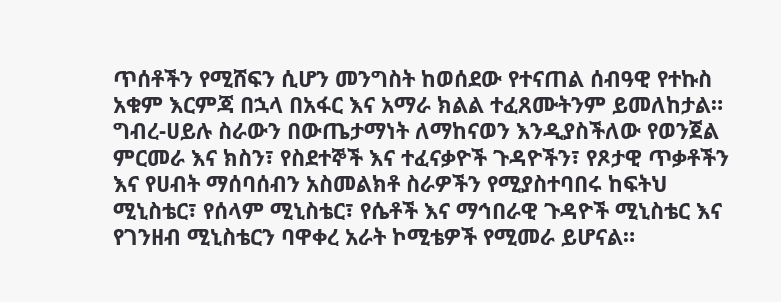ጥሰቶችን የሚሸፍን ሲሆን መንግስት ከወሰደው የተናጠል ሰብዓዊ የተኩስ አቁም እርምጃ በኋላ በአፋር እና አማራ ክልል ተፈጸሙትንም ይመለከታል።
ግብረ-ሀይሉ ስራውን በውጤታማነት ለማከናወን እንዲያስችለው የወንጀል ምርመራ እና ክስን፣ የስደተኞች እና ተፈናቃዮች ጉዳዮችን፣ የጾታዊ ጥቃቶችን እና የሀብት ማሰባሰብን አስመልክቶ ስራዎችን የሚያስተባበሩ ከፍትህ ሚኒስቴር፣ የሰላም ሚኒስቴር፣ የሴቶች እና ማኅበራዊ ጉዳዮች ሚኒስቴር እና የገንዘብ ሚኒስቴርን ባዋቀረ አራት ኮሚቴዎች የሚመራ ይሆናል።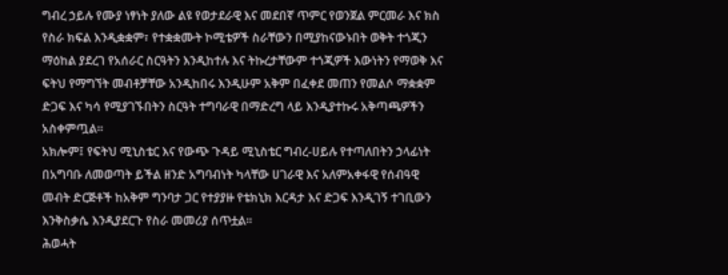ግብረ ኃይሉ የሙያ ነፃነት ያለው ልዩ የወታደራዊ እና መደበኛ ጥምር የወንጀል ምርመራ እና ክስ የስራ ክፍል እንዲቋቋም፣ የተቋቋሙት ኮሚቴዎች ስራቸውን በሚያከናውኑበት ወቅት ተጎጂን ማዕከል ያደረገ የአሰራር ስርዓትን እንዲከተሉ እና ትኩረታቸውም ተጎጂዎች እውነትን የማወቅ እና ፍትህ የማግኘት መብቶቻቸው አንዲከበሩ እንዲሁም አቅም በፈቀደ መጠን የመልሶ ማቋቋም ድጋፍ እና ካሳ የሚያገኙበትን ስርዓት ተግባራዊ በማድረግ ላይ እንዲያተኩሩ አቅጣጫዎችን አስቀምጧል።
አክሎም፤ የፍትህ ሚኒስቴር እና የውጭ ጉዳይ ሚኒስቴር ግብረ-ሀይሉ የተጣለበትን ኃላፊነት በአግባቡ ለመወጣት ይችል ዘንድ አግባብነት ካላቸው ሀገራዊ እና አለምአቀፋዊ የሰብዓዊ መብት ድርጅቶች ከአቅም ግንባታ ጋር የተያያዙ የቴክኒክ እርዳታ እና ድጋፍ እንዲገኝ ተገቢውን እንቅስቃሴ እንዲያደርጉ የስራ መመሪያ ሰጥቷል።
ሕወሓት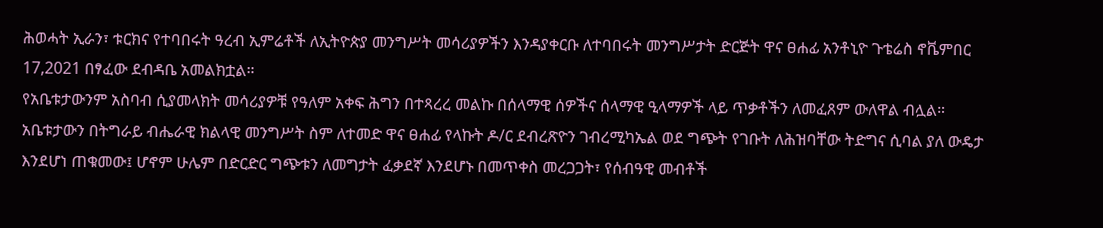ሕወሓት ኢራን፣ ቱርክና የተባበሩት ዓረብ ኢምሬቶች ለኢትዮጵያ መንግሥት መሳሪያዎችን እንዳያቀርቡ ለተባበሩት መንግሥታት ድርጅት ዋና ፀሐፊ አንቶኒዮ ጉቴሬስ ኖቬምበር 17,2021 በፃፈው ደብዳቤ አመልክቷል።
የአቤቱታውንም አስባብ ሲያመላክት መሳሪያዎቹ የዓለም አቀፍ ሕግን በተጻረረ መልኩ በሰላማዊ ሰዎችና ሰላማዊ ዒላማዎች ላይ ጥቃቶችን ለመፈጸም ውለዋል ብሏል።
አቤቱታውን በትግራይ ብሔራዊ ክልላዊ መንግሥት ስም ለተመድ ዋና ፀሐፊ የላኩት ዶ/ር ደብረጽዮን ገብረሚካኤል ወደ ግጭት የገቡት ለሕዝባቸው ትድግና ሲባል ያለ ውዴታ እንደሆነ ጠቁመው፤ ሆኖም ሁሌም በድርድር ግጭቱን ለመግታት ፈቃደኛ እንደሆኑ በመጥቀስ መረጋጋት፣ የሰብዓዊ መብቶች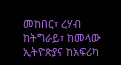መከበር፣ ረሃብ ከትግራይ፣ ከመላው ኢትዮጵያና ከአፍሪካ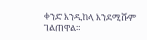ቀንድ እንዲከላ እንደሚሹም ገልጠዋል።